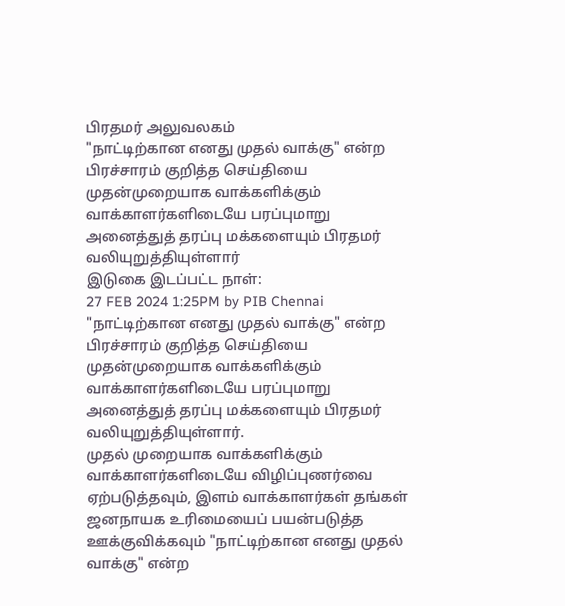பிரதமர் அலுவலகம்
"நாட்டிற்கான எனது முதல் வாக்கு" என்ற பிரச்சாரம் குறித்த செய்தியை முதன்முறையாக வாக்களிக்கும் வாக்காளர்களிடையே பரப்புமாறு அனைத்துத் தரப்பு மக்களையும் பிரதமர் வலியுறுத்தியுள்ளார்
இடுகை இடப்பட்ட நாள்:
27 FEB 2024 1:25PM by PIB Chennai
"நாட்டிற்கான எனது முதல் வாக்கு" என்ற பிரச்சாரம் குறித்த செய்தியை முதன்முறையாக வாக்களிக்கும் வாக்காளர்களிடையே பரப்புமாறு அனைத்துத் தரப்பு மக்களையும் பிரதமர் வலியுறுத்தியுள்ளார்.
முதல் முறையாக வாக்களிக்கும் வாக்காளர்களிடையே விழிப்புணர்வை ஏற்படுத்தவும், இளம் வாக்காளர்கள் தங்கள் ஜனநாயக உரிமையைப் பயன்படுத்த ஊக்குவிக்கவும் "நாட்டிற்கான எனது முதல் வாக்கு" என்ற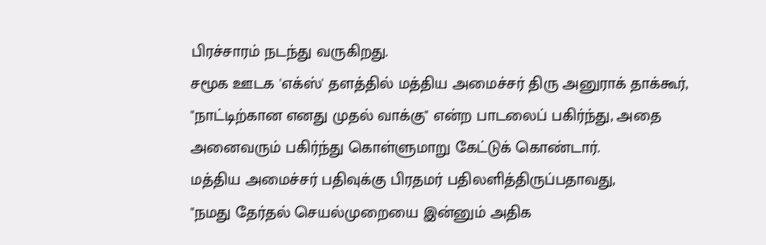பிரச்சாரம் நடந்து வருகிறது.
சமூக ஊடக 'எக்ஸ்' தளத்தில் மத்திய அமைச்சர் திரு அனுராக் தாக்கூர், "நாட்டிற்கான எனது முதல் வாக்கு" என்ற பாடலைப் பகிர்ந்து, அதை அனைவரும் பகிர்ந்து கொள்ளுமாறு கேட்டுக் கொண்டார்.
மத்திய அமைச்சர் பதிவுக்கு பிரதமர் பதிலளித்திருப்பதாவது,
"நமது தேர்தல் செயல்முறையை இன்னும் அதிக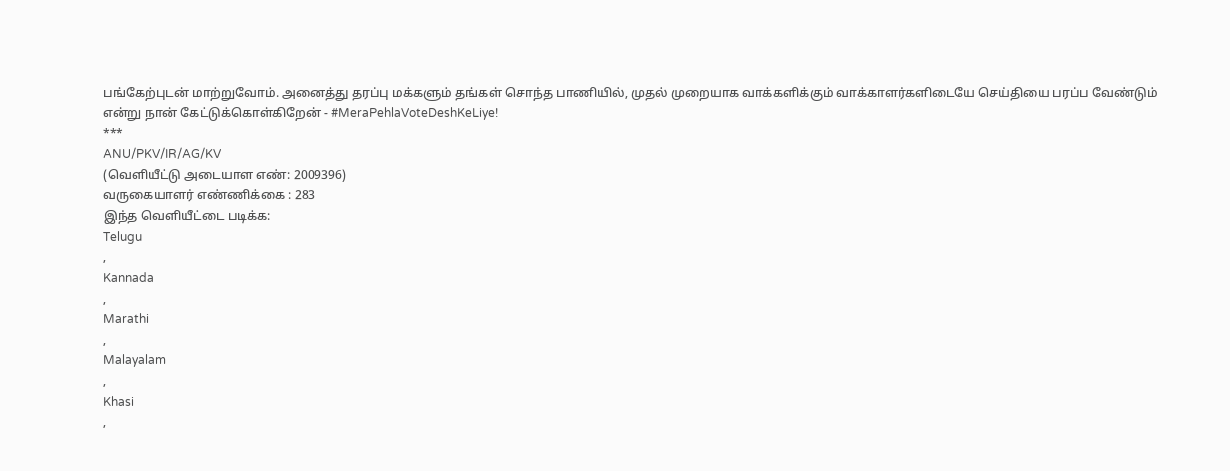பங்கேற்புடன் மாற்றுவோம். அனைத்து தரப்பு மக்களும் தங்கள் சொந்த பாணியில், முதல் முறையாக வாக்களிக்கும் வாக்காளர்களிடையே செய்தியை பரப்ப வேண்டும் என்று நான் கேட்டுக்கொள்கிறேன் - #MeraPehlaVoteDeshKeLiye!
***
ANU/PKV/IR/AG/KV
(வெளியீட்டு அடையாள எண்: 2009396)
வருகையாளர் எண்ணிக்கை : 283
இந்த வெளியீட்டை படிக்க:
Telugu
,
Kannada
,
Marathi
,
Malayalam
,
Khasi
,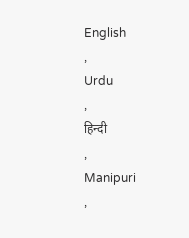English
,
Urdu
,
हिन्दी
,
Manipuri
,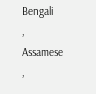Bengali
,
Assamese
,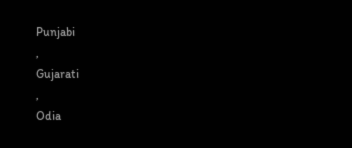Punjabi
,
Gujarati
,
Odia